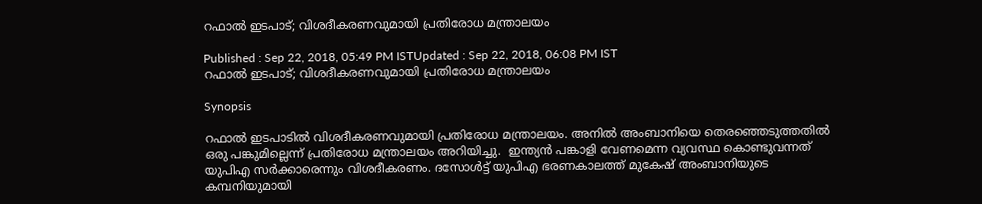റഫാൽ ഇടപാട്; വിശദീകരണവുമായി പ്രതിരോധ മന്ത്രാലയം

Published : Sep 22, 2018, 05:49 PM ISTUpdated : Sep 22, 2018, 06:08 PM IST
റഫാൽ ഇടപാട്; വിശദീകരണവുമായി പ്രതിരോധ മന്ത്രാലയം

Synopsis

റഫാൽ ഇടപാടില്‍ വിശദീകരണവുമായി പ്രതിരോധ മന്ത്രാലയം. അനിൽ അംബാനിയെ തെരഞ്ഞെടുത്തതിൽ ഒരു പങ്കുമില്ലെന്ന് പ്രതിരോധ മന്ത്രാലയം അറിയിച്ചു.  ഇന്ത്യൻ പങ്കാളി വേണമെന്ന വ്യവസ്ഥ കൊണ്ടുവന്നത് യുപിഎ സർക്കാരെന്നും വിശദീകരണം. ദസോൾട്ട് യുപിഎ ഭരണകാലത്ത് മുകേഷ് അംബാനിയുടെ കമ്പനിയുമായി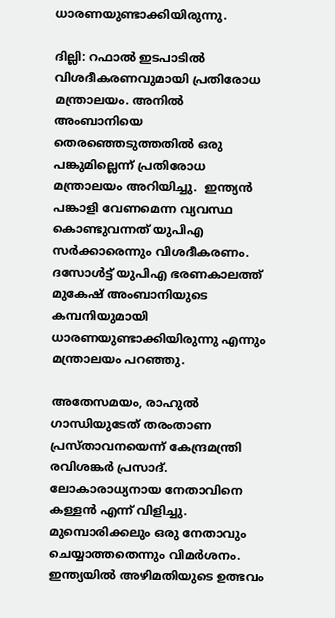ധാരണയുണ്ടാക്കിയിരുന്നു.

ദില്ലി: റഫാൽ ഇടപാടില്‍ വിശദീകരണവുമായി പ്രതിരോധ മന്ത്രാലയം. അനിൽ അംബാനിയെ തെരഞ്ഞെടുത്തതിൽ ഒരു പങ്കുമില്ലെന്ന് പ്രതിരോധ മന്ത്രാലയം അറിയിച്ചു.  ഇന്ത്യൻ പങ്കാളി വേണമെന്ന വ്യവസ്ഥ കൊണ്ടുവന്നത് യുപിഎ സർക്കാരെന്നും വിശദീകരണം. ദസോൾട്ട് യുപിഎ ഭരണകാലത്ത് മുകേഷ് അംബാനിയുടെ കമ്പനിയുമായി ധാരണയുണ്ടാക്കിയിരുന്നു എന്നും മന്ത്രാലയം പറഞ്ഞു.

അതേസമയം, രാഹുല്‍ ഗാന്ധിയുടേത് തരംതാണ പ്രസ്താവനയെന്ന് കേന്ദ്രമന്ത്രി രവിശങ്കര്‍ പ്രസാദ്. ലോകാരാധ്യനായ നേതാവിനെ കള്ളന്‍ എന്ന് വിളിച്ചു. മുമ്പൊരിക്കലും ഒരു നേതാവും ചെയ്യാത്തതെന്നും വിമര്‍ശനം. ഇന്ത്യയില്‍ അഴിമതിയുടെ ഉത്ഭവം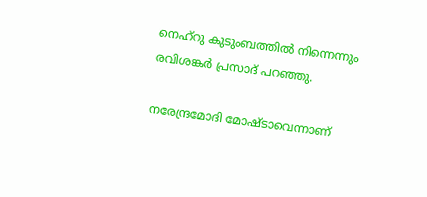നെഹ്റു കുടുംബത്തില്‍ നിന്നെന്നും രവിശങ്കര്‍ പ്രസാദ് പറഞ്ഞു.

നരേന്ദ്രമോദി മോഷ്ടാവെന്നാണ്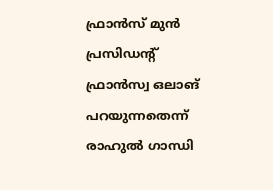ഫ്രാന്‍സ് മുന്‍ പ്രസിഡന്‍റ് ഫ്രാന്‍സ്വ ഒലാങ് പറയുന്നതെന്ന് രാഹുല്‍ ഗാന്ധി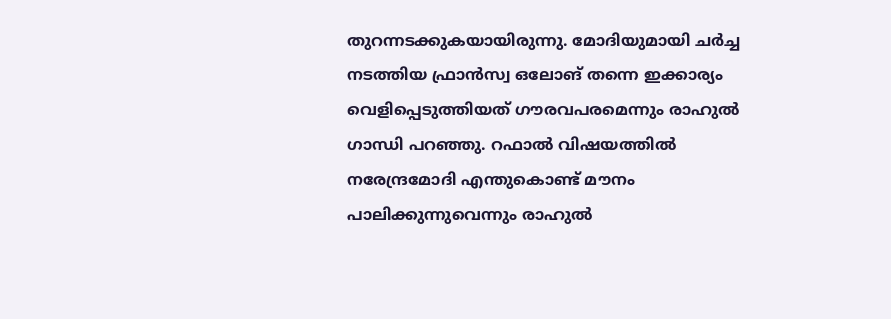തുറന്നടക്കുകയായിരുന്നു. മോദിയുമായി ചര്‍ച്ച നടത്തിയ ഫ്രാന്‍‌സ്വ ഒലോങ് തന്നെ ഇക്കാര്യം വെളിപ്പെടുത്തിയത് ഗൗരവപരമെന്നും രാഹുല്‍ ഗാന്ധി പറഞ്ഞു. റഫാല്‍ വിഷയത്തില്‍ നരേന്ദ്രമോദി എന്തുകൊണ്ട് മൗനം പാലിക്കുന്നുവെന്നും രാഹുല്‍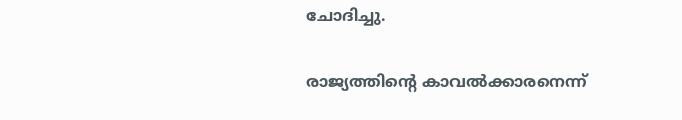ചോദിച്ചു.

രാജ്യത്തിന്‍റെ കാവല്‍ക്കാരനെന്ന്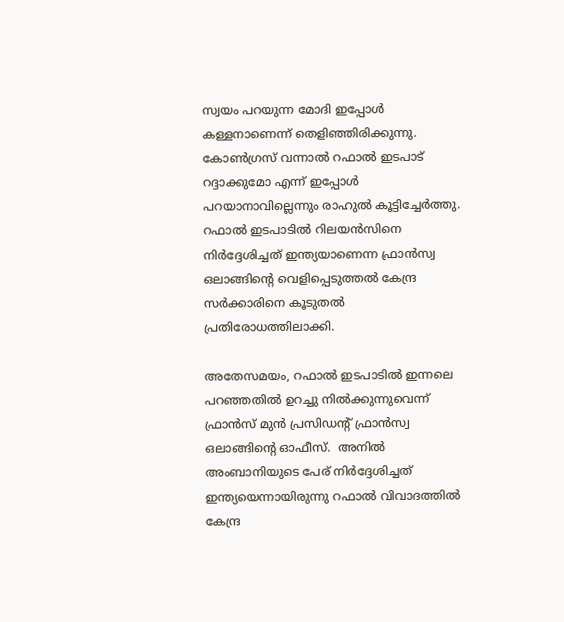സ്വയം പറയുന്ന മോദി ഇപ്പോള്‍ കള്ളനാണെന്ന് തെളിഞ്ഞിരിക്കുന്നു. കോണ്‍ഗ്രസ് വന്നാല്‍ റഫാല്‍ ഇടപാട് റദ്ദാക്കുമോ എന്ന് ഇപ്പോള്‍ പറയാനാവില്ലെന്നും രാഹുല്‍ കൂട്ടിച്ചേര്‍ത്തു. റഫാല്‍ ഇടപാടില്‍ റിലയൻസിനെ നിർദ്ദേശിച്ചത് ഇന്ത്യയാണെന്ന ഫ്രാന്‍സ്വ ഒലാങ്ങിന്‍റെ വെളിപ്പെടുത്തൽ കേന്ദ്ര സർക്കാരിനെ കൂടുതൽ പ്രതിരോധത്തിലാക്കി.

അതേസമയം, റഫാല്‍ ഇടപാടില്‍ ഇന്നലെ പറഞ്ഞതില്‍ ഉറച്ചു നില്‍ക്കുന്നുവെന്ന് ഫ്രാന്‍സ് മുന്‍ പ്രസിഡന്‍റ് ഫ്രാന്‍സ്വ ഒലാങ്ങിന്‍റെ ഓഫീസ്.  അനില്‍ അംബാനിയുടെ പേര് നിര്‍ദ്ദേശിച്ചത് ഇന്ത്യയെന്നായിരുന്നു റഫാൽ വിവാദത്തിൽ  കേന്ദ്ര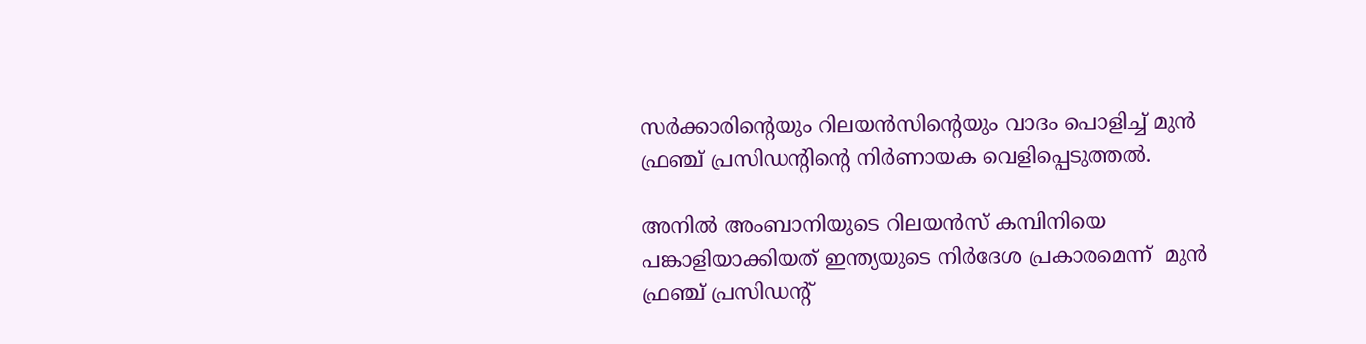സര്‍ക്കാരിന്‍റെയും റിലയൻസിന്‍റെയും വാദം പൊളിച്ച് മുന്‍ ഫ്രഞ്ച് പ്രസിഡന്‍റിന്‍റെ നിര്‍ണായക വെളിപ്പെടുത്തൽ.

അനിൽ അംബാനിയുടെ റിലയൻസ് കമ്പിനിയെ  പങ്കാളിയാക്കിയത് ഇന്ത്യയുടെ നിര്‍ദേശ പ്രകാരമെന്ന്  മുന്‍ ഫ്രഞ്ച് പ്രസിഡന്‍റ്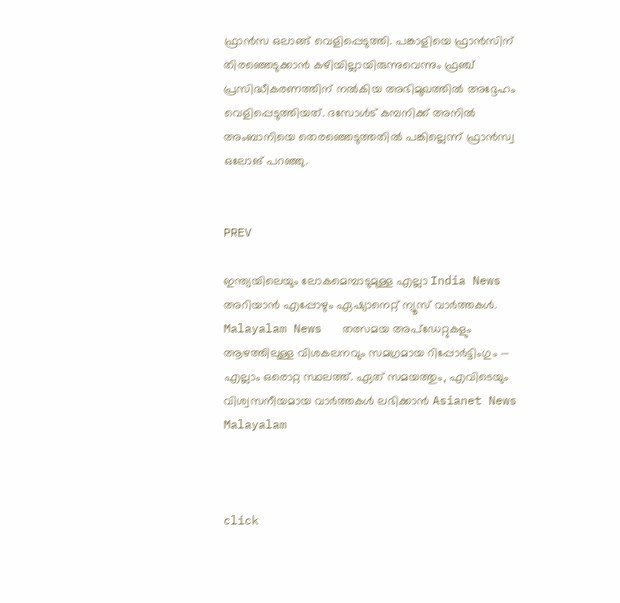ഫ്രാന്‍സ ഒലാങ്ങ് വെളിപ്പെടുത്തി. പങ്കാളിയെ ഫ്രാന്‍സിന് തിരഞ്ഞെടുക്കാൻ കഴിയില്ലായിരുന്നുവെന്നും ഫ്രഞ്ച് പ്രസിദ്ധീകരണത്തിന് നല്‍കിയ അഭിമുഖത്തിൽ അദ്ദേഹം വെളിപ്പെടുത്തിയത്. ദസോള്‍ട് കമ്പനിക്ക് അനില്‍ അംബാനിയെ തെരഞ്ഞെടുത്തതില്‍ പങ്കില്ലെന്ന് ഫ്രാന്‍സ്വ ഒലോങ് പറഞ്ഞു.


PREV

ഇന്ത്യയിലെയും ലോകമെമ്പാടുമുള്ള എല്ലാ India News അറിയാൻ എപ്പോഴും ഏഷ്യാനെറ്റ് ന്യൂസ് വാർത്തകൾ. Malayalam News   തത്സമയ അപ്‌ഡേറ്റുകളും ആഴത്തിലുള്ള വിശകലനവും സമഗ്രമായ റിപ്പോർട്ടിംഗും — എല്ലാം ഒരൊറ്റ സ്ഥലത്ത്. ഏത് സമയത്തും, എവിടെയും വിശ്വസനീയമായ വാർത്തകൾ ലഭിക്കാൻ Asianet News Malayalam



click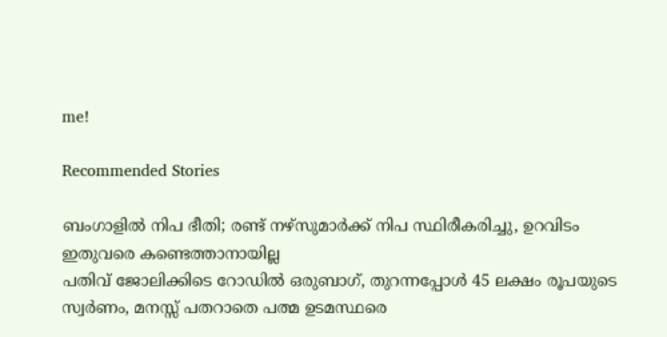me!

Recommended Stories

ബംഗാളിൽ നിപ ഭീതി; രണ്ട് നഴ്സുമാർക്ക് നിപ സ്ഥിരീകരിച്ചു, ഉറവിടം ഇതുവരെ കണ്ടെത്താനായില്ല
പതിവ് ജോലിക്കിടെ റോഡില്‍ ഒരുബാഗ്, തുറന്നപ്പോള്‍ 45 ലക്ഷം രൂപയുടെ സ്വര്‍ണം, മനസ്സ് പതറാതെ പത്മ ഉടമസ്ഥരെ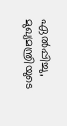ഏല്‍പ്പിച്ചു, മുഖ്യമന്ത്രിയുടെ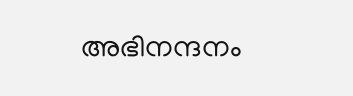അഭിനന്ദനം